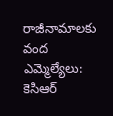రాజీనామాలకు వంద ఎమ్మెల్యేలు: కెసిఆర్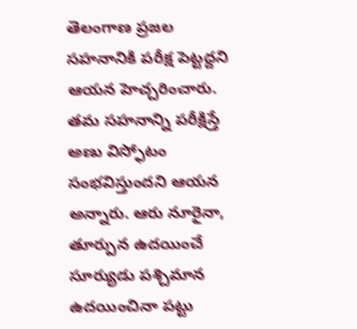తెలంగాణ ప్రజల సహనానికి పరీక్ష పెట్టద్దని ఆయన హెచ్చరించారు. తమ సహనాన్ని పరీక్షిస్తే అణు విస్ఫోటం సంభవిస్తుందని ఆయన అన్నారు. ఆరు నూరైనా, తూర్పున ఉదయించే సూర్యుడు పశ్చిమాన ఉదయించినా పట్టు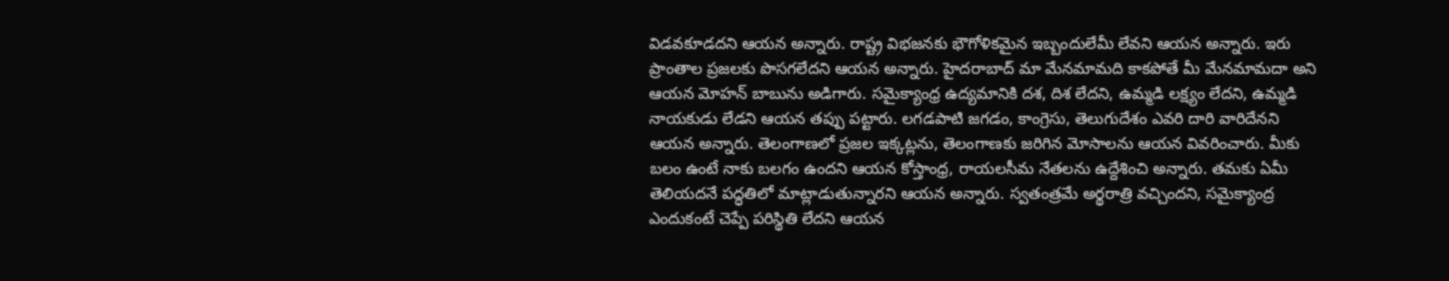విడవకూడదని ఆయన అన్నారు. రాష్ట్ర విభజనకు భౌగోళికమైన ఇబ్బందులేమీ లేవని ఆయన అన్నారు. ఇరు ప్రాంతాల ప్రజలకు పొసగలేదని ఆయన అన్నారు. హైదరాబాద్ మా మేనమామది కాకపోతే మీ మేనమామదా అని ఆయన మోహన్ బాబును అడిగారు. సమైక్యాంధ్ర ఉద్యమానికి దశ, దిశ లేదని, ఉమ్మడి లక్ష్యం లేదని, ఉమ్మడి నాయకుడు లేడని ఆయన తప్పు పట్టారు. లగడపాటి జగడం, కాంగ్రెసు, తెలుగుదేశం ఎవరి దారి వారిదేనని ఆయన అన్నారు. తెలంగాణలో ప్రజల ఇక్కట్లను, తెలంగాణకు జరిగిన మోసాలను ఆయన వివరించారు. మీకు బలం ఉంటే నాకు బలగం ఉందని ఆయన కోస్తాంధ్ర, రాయలసీమ నేతలను ఉద్దేశించి అన్నారు. తమకు ఏమీ తెలియదనే పద్ధతిలో మాట్లాడుతున్నారని ఆయన అన్నారు. స్వతంత్రమే అర్థరాత్రి వచ్చిందని, సమైక్యాంద్ర ఎందుకంటే చెప్పే పరిస్థితి లేదని ఆయన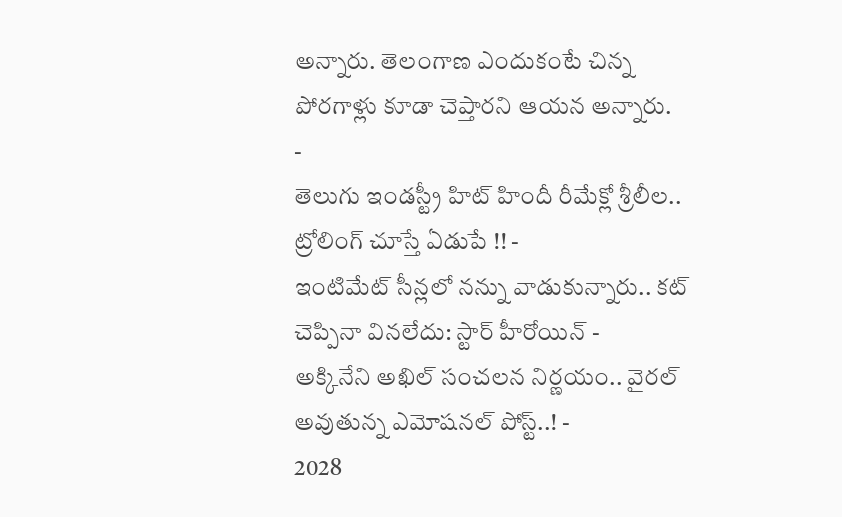అన్నారు. తెలంగాణ ఎందుకంటే చిన్న పోరగాళ్లు కూడా చెప్తారని ఆయన అన్నారు.
-
తెలుగు ఇండస్ట్రీ హిట్ హిందీ రీమేక్లో శ్రీలీల.. ట్రోలింగ్ చూస్తే ఏడుపే !! -
ఇంటిమేట్ సీన్లలో నన్ను వాడుకున్నారు.. కట్ చెప్పినా వినలేదు: స్టార్ హీరోయిన్ -
అక్కినేని అఖిల్ సంచలన నిర్ణయం.. వైరల్ అవుతున్న ఎమోషనల్ పోస్ట్..! -
2028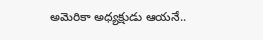అమెరికా అధ్యక్షుడు ఆయనే..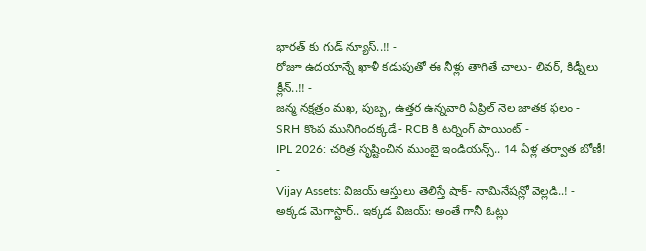భారత్ కు గుడ్ న్యూస్..!! -
రోజూ ఉదయాన్నే ఖాళీ కడుపుతో ఈ నీళ్లు తాగితే చాలు- లివర్, కిడ్నీలు క్లీన్..!! -
జన్మ నక్షత్రం మఖ, పుబ్బ, ఉత్తర ఉన్నవారి ఏప్రిల్ నెల జాతక ఫలం -
SRH కొంప మునిగిందక్కడే- RCB కి టర్నింగ్ పాయింట్ -
IPL 2026: చరిత్ర సృష్టించిన ముంబై ఇండియన్స్.. 14 ఏళ్ల తర్వాత బోణీ! -
Vijay Assets: విజయ్ ఆస్తులు తెలిస్తే షాక్- నామినేషన్లో వెల్లడి..! -
అక్కడ మెగాస్టార్.. ఇక్కడ విజయ్: అంతే గానీ ఓట్లు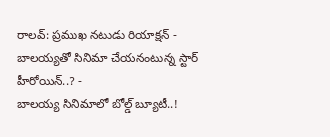రాలవ్: ప్రముఖ నటుడు రియాక్షన్ -
బాలయ్యతో సినిమా చేయనంటున్న స్టార్ హీరోయిన్..? -
బాలయ్య సినిమాలో బోల్డ్ బ్యూటీ..!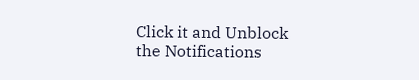Click it and Unblock the Notifications